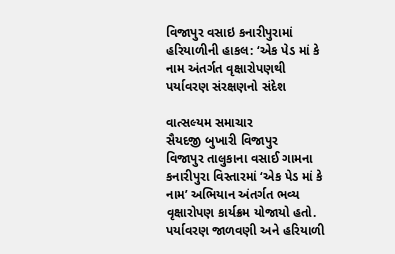વિજાપુર વસાઇ કનારીપુરામાં હરિયાળીની હાકલ: ‘એક પેડ માં કે નામ અંતર્ગત વૃક્ષારોપણથી પર્યાવરણ સંરક્ષણનો સંદેશ

વાત્સલ્યમ સમાચાર
સૈયદજી બુખારી વિજાપુર
વિજાપુર તાલુકાના વસાઈ ગામના કનારીપુરા વિસ્તારમાં ‘એક પેડ માં કે નામ’ અભિયાન અંતર્ગત ભવ્ય વૃક્ષારોપણ કાર્યક્રમ યોજાયો હતો. પર્યાવરણ જાળવણી અને હરિયાળી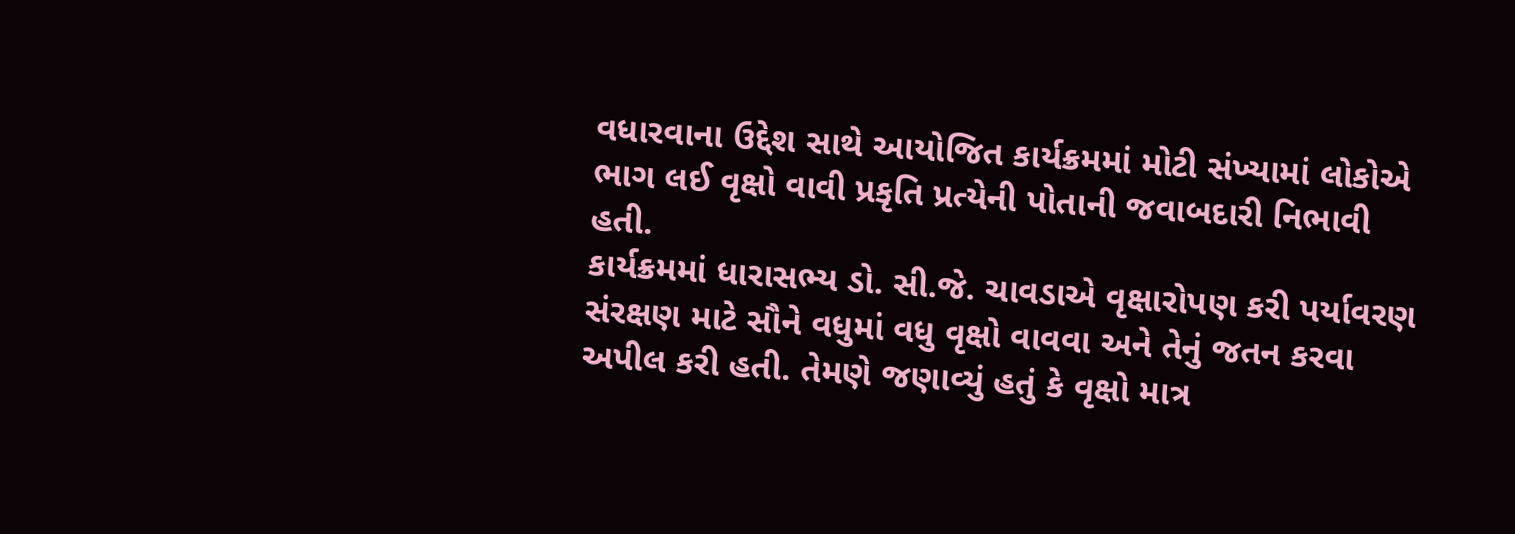વધારવાના ઉદ્દેશ સાથે આયોજિત કાર્યક્રમમાં મોટી સંખ્યામાં લોકોએ ભાગ લઈ વૃક્ષો વાવી પ્રકૃતિ પ્રત્યેની પોતાની જવાબદારી નિભાવી હતી.
કાર્યક્રમમાં ધારાસભ્ય ડો. સી.જે. ચાવડાએ વૃક્ષારોપણ કરી પર્યાવરણ સંરક્ષણ માટે સૌને વધુમાં વધુ વૃક્ષો વાવવા અને તેનું જતન કરવા અપીલ કરી હતી. તેમણે જણાવ્યું હતું કે વૃક્ષો માત્ર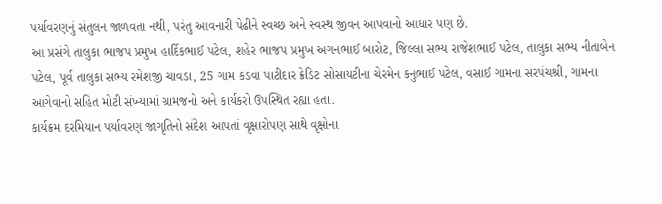પર્યાવરણનું સંતુલન જાળવતા નથી, પરંતુ આવનારી પેઢીને સ્વચ્છ અને સ્વસ્થ જીવન આપવાનો આધાર પણ છે.
આ પ્રસંગે તાલુકા ભાજપ પ્રમુખ હાર્દિકભાઈ પટેલ, શહેર ભાજપ પ્રમુખ અગનભાઈ બારોટ, જિલ્લા સભ્ય રાજેશભાઈ પટેલ, તાલુકા સભ્ય નીતાબેન પટેલ, પૂર્વ તાલુકા સભ્ય રમેશજી ચાવડા, 25 ગામ કડવા પાટીદાર ક્રેડિટ સોસાયટીના ચેરમેન કનુભાઈ પટેલ, વસાઈ ગામના સરપંચશ્રી, ગામના આગેવાનો સહિત મોટી સંખ્યામાં ગ્રામજનો અને કાર્યકરો ઉપસ્થિત રહ્યા હતા.
કાર્યક્રમ દરમિયાન પર્યાવરણ જાગૃતિનો સંદેશ આપતાં વૃક્ષારોપણ સાથે વૃક્ષોના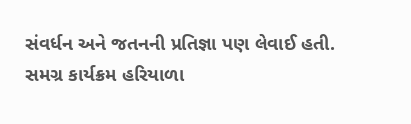સંવર્ધન અને જતનની પ્રતિજ્ઞા પણ લેવાઈ હતી. સમગ્ર કાર્યક્રમ હરિયાળા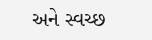અને સ્વચ્છ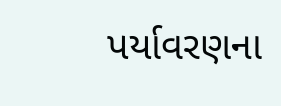પર્યાવરણના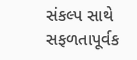સંકલ્પ સાથે સફળતાપૂર્વક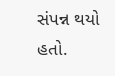સંપન્ન થયો હતો.